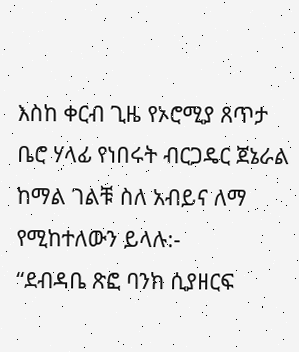እስከ ቀርብ ጊዜ የኦሮሚያ ጸጥታ ቤሮ ሃላፊ የነበሩት ብርጋዴር ጀኔራል ከማል ገልቹ ስለ አብይና ለማ የሚከተለውን ይላሉ:-
“ደብዳቤ ጽፎ ባንክ ሲያዘርፍ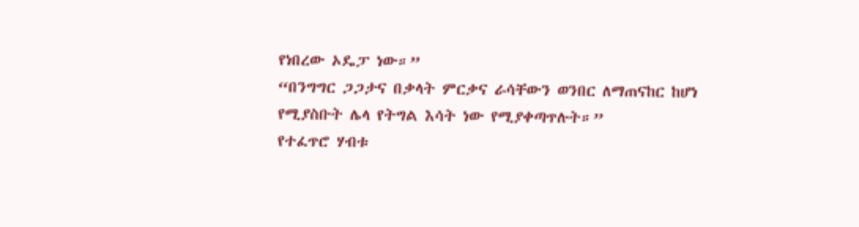የነበረው ኦዴፓ ነው።”
“በንግግር ጋጋታና በቃላት ምርቃና ራሳቸውን ወንበር ለማጠናከር ከሆነ የሚያስቡት ሌላ የትግል እሳት ነው የሚያቀጣጥሉት።”
የተፈጥሮ ሃብቱ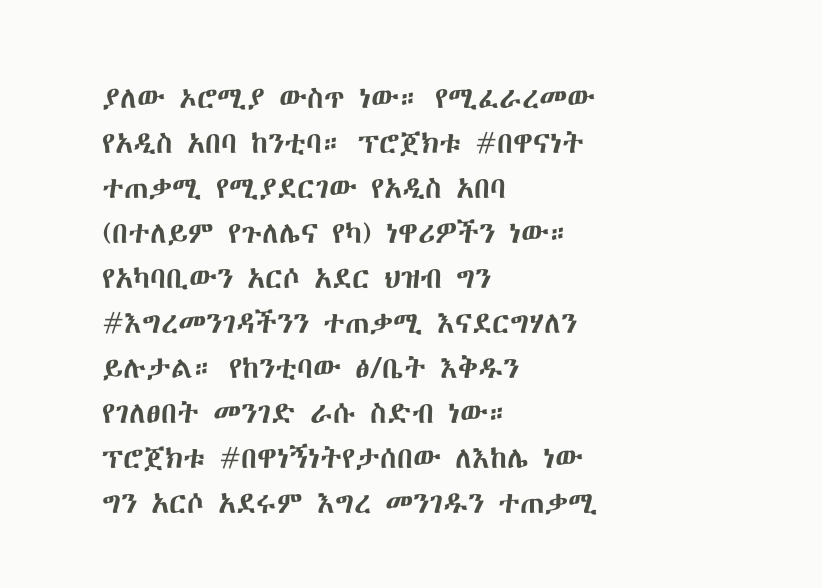ያለው ኦሮሚያ ውስጥ ነው። የሚፈራረመው የአዲስ አበባ ከንቲባ። ፕሮጀክቱ #በዋናነት ተጠቃሚ የሚያደርገው የአዲስ አበባ (በተለይም የጉለሌና የካ) ነዋሪዎችን ነው። የአካባቢውን አርሶ አደር ህዝብ ግን #እግረመንገዳችንን ተጠቃሚ እናደርግሃለን ይሉታል። የከንቲባው ፅ/ቤት እቅዱን የገለፀበት መንገድ ራሱ ስድብ ነው። ፕሮጀክቱ #በዋነኝነትየታሰበው ለእከሌ ነው ግን አርሶ አደሩም እግረ መንገዱን ተጠቃሚ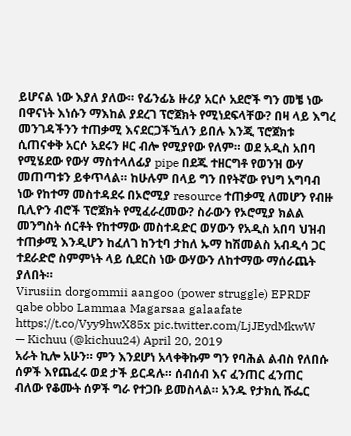ይሆናል ነው እያለ ያለው። የፊንፊኔ ዙሪያ አርሶ አደሮች ግን መቼ ነው በዋናነት እነሱን ማእከል ያደረገ ፕሮጀክት የሚነደፍላቸው? በዛ ላይ እግረ መንገዳችንን ተጠቃሚ እናደርጋችዃለን ይበሉ እንጂ ፕሮጀክቱ ሲጠናቀቅ አርሶ አደሩን ዞር ብሎ የሚያየው የለም። ወደ አዲስ አበባ የሚሄደው የውሃ ማስተላለፊያ pipe በደጁ ተዘርግቶ የወንዝ ውሃ መጠጣቱን ይቀጥላል። ከሁሉም በላይ ግን በየትኛው የህግ አግባብ ነው የከተማ መስተዳደሩ በኦሮሚያ resource ተጠቃሚ ለመሆን የብዙ ቢሊዮን ብሮች ፕሮጀክት የሚፈራረመው? ስራውን የኦሮሚያ ክልል መንግስት ሰርቶት የከተማው መስተዳድር ወሃውን የአዲስ አበባ ህዝብ ተጠቃሚ እንዲሆን ከፈለገ ከንቲባ ታከለ ኡማ ከሽመልስ አብዲሳ ጋር ተደራድሮ ስምምነት ላይ ሲደርስ ነው ውሃውን ለከተማው ማሰራጨት ያለበት።
Virusiin dorgommii aangoo (power struggle) EPRDF qabe obbo Lammaa Magarsaa galaafate https://t.co/Vyy9hwX85x pic.twitter.com/LjJEydMkwW
— Kichuu (@kichuu24) April 20, 2019
አራት ኪሎ አሁን። ምን እንደሆነ አላቀቅኩም ግን የባሕል ልብስ የለበሱ ሰዎች እየጨፈሩ ወደ ታች ይርዳሉ። ሰብሰብ እና ፈንጠር ፈንጠር ብለው የቆሙት ሰዎች ግራ የተጋቡ ይመስላል። አንዱ የታክሲ ሹፌር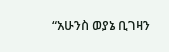“አሁንስ ወያኔ ቢገዛን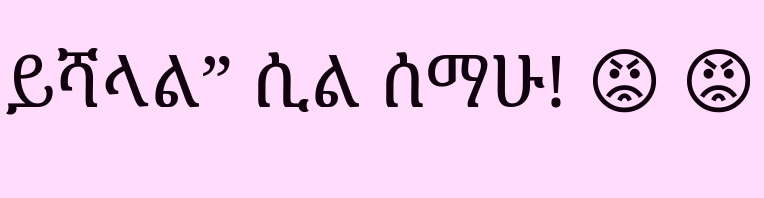ይሻላል” ሲል ሰማሁ! 😡 😡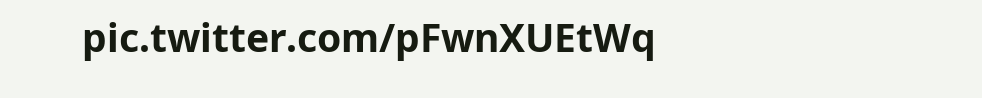pic.twitter.com/pFwnXUEtWq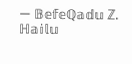— 𝔹𝕖𝕗𝕖ℚ𝕒𝕕𝕦 ℤ. ℍ𝕒𝕚𝕝𝕦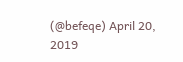(@befeqe) April 20, 2019